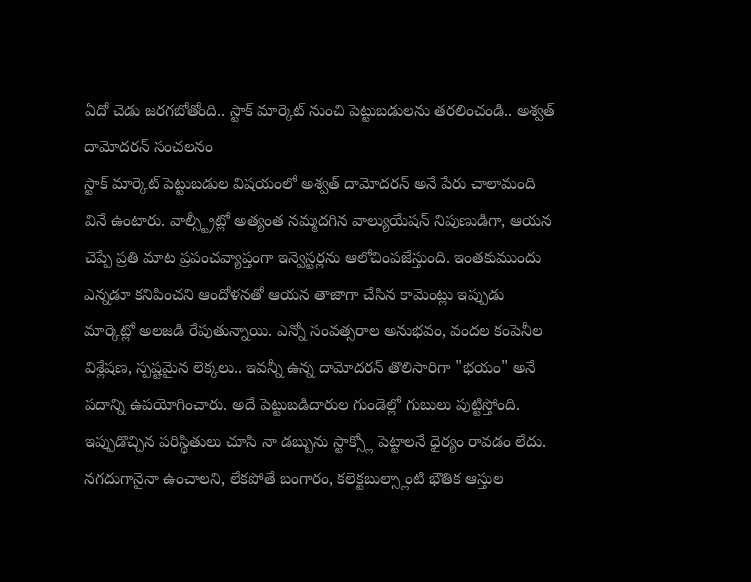ఏదో చెడు జరగబోతోంది.. స్టాక్ మార్కెట్ నుంచి పెట్టుబడులను తరలించండి.. అశ్వత్ దామోదరన్ సంచలనం
స్టాక్ మార్కెట్ పెట్టుబడుల విషయంలో అశ్వత్ దామోదరన్ అనే పేరు చాలామంది వినే ఉంటారు. వాల్స్ట్రీట్లో అత్యంత నమ్మదగిన వాల్యుయేషన్ నిపుణుడిగా, ఆయన చెప్పే ప్రతి మాట ప్రపంచవ్యాప్తంగా ఇన్వెస్టర్లను ఆలోచింపజేస్తుంది. ఇంతకుముందు ఎన్నడూ కనిపించని ఆందోళనతో ఆయన తాజాగా చేసిన కామెంట్లు ఇప్పుడు మార్కెట్లో అలజడి రేపుతున్నాయి. ఎన్నో సంవత్సరాల అనుభవం, వందల కంపెనీల విశ్లేషణ, స్పష్టమైన లెక్కలు.. ఇవన్నీ ఉన్న దామోదరన్ తొలిసారిగా "భయం" అనే పదాన్ని ఉపయోగించారు. అదే పెట్టుబడిదారుల గుండెల్లో గుబులు పుట్టిస్తోంది.
ఇప్పుడొచ్చిన పరిస్థితులు చూసి నా డబ్బును స్టాక్స్లో పెట్టాలనే ధైర్యం రావడం లేదు. నగదుగానైనా ఉంచాలని, లేకపోతే బంగారం, కలెక్టబుల్స్లాంటి భౌతిక ఆస్తుల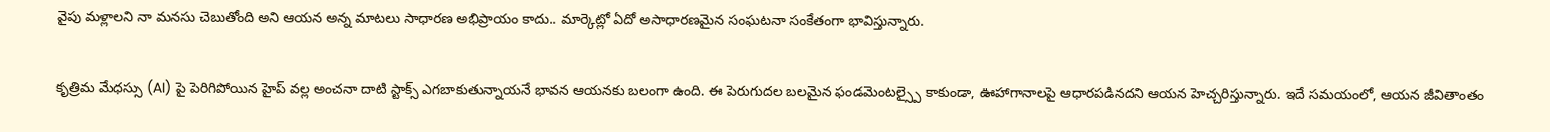వైపు మళ్లాలని నా మనసు చెబుతోంది అని ఆయన అన్న మాటలు సాధారణ అభిప్రాయం కాదు.. మార్కెట్లో ఏదో అసాధారణమైన సంఘటనా సంకేతంగా భావిస్తున్నారు.

కృత్రిమ మేధస్సు (AI) పై పెరిగిపోయిన హైప్ వల్ల అంచనా దాటి స్టాక్స్ ఎగబాకుతున్నాయనే భావన ఆయనకు బలంగా ఉంది. ఈ పెరుగుదల బలమైన ఫండమెంటల్స్పై కాకుండా, ఊహాగానాలపై ఆధారపడినదని ఆయన హెచ్చరిస్తున్నారు. ఇదే సమయంలో, ఆయన జీవితాంతం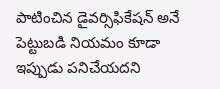పాటించిన డైవర్సిఫికేషన్ అనే పెట్టుబడి నియమం కూడా ఇప్పుడు పనిచేయదని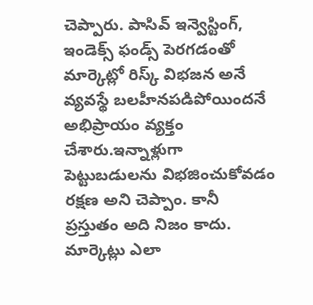చెప్పారు. పాసివ్ ఇన్వెస్టింగ్, ఇండెక్స్ ఫండ్స్ పెరగడంతో మార్కెట్లో రిస్క్ విభజన అనే వ్యవస్థే బలహీనపడిపోయిందనే అభిప్రాయం వ్యక్తం చేశారు.ఇన్నాళ్లుగా పెట్టుబడులను విభజించుకోవడం రక్షణ అని చెప్పాం. కానీ ప్రస్తుతం అది నిజం కాదు. మార్కెట్లు ఎలా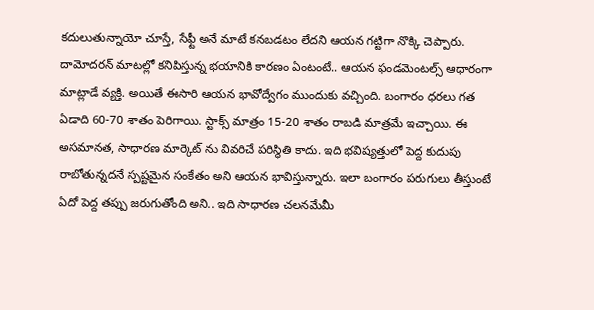కదులుతున్నాయో చూస్తే, సేఫ్టీ అనే మాటే కనబడటం లేదని ఆయన గట్టిగా నొక్కి చెప్పారు.
దామోదరన్ మాటల్లో కనిపిస్తున్న భయానికి కారణం ఏంటంటే.. ఆయన ఫండమెంటల్స్ ఆధారంగా మాట్లాడే వ్యక్తి. అయితే ఈసారి ఆయన భావోద్వేగం ముందుకు వచ్చింది. బంగారం ధరలు గత ఏడాది 60-70 శాతం పెరిగాయి. స్టాక్స్ మాత్రం 15-20 శాతం రాబడి మాత్రమే ఇచ్చాయి. ఈ అసమానత, సాధారణ మార్కెట్ ను వివరిచే పరిస్థితి కాదు. ఇది భవిష్యత్తులో పెద్ద కుదుపు రాబోతున్నదనే స్పష్టమైన సంకేతం అని ఆయన భావిస్తున్నారు. ఇలా బంగారం పరుగులు తీస్తుంటే ఏదో పెద్ద తప్పు జరుగుతోంది అని.. ఇది సాధారణ చలనమేమీ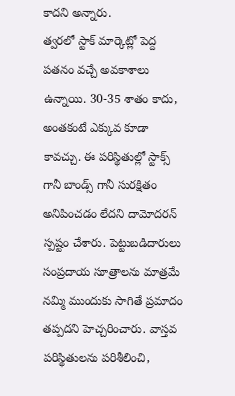కాదని అన్నారు.
త్వరలో స్టాక్ మార్కెట్లో పెద్ద పతనం వచ్చే అవకాశాలు ఉన్నాయి. 30-35 శాతం కాదు, అంతకంటే ఎక్కువ కూడా కావచ్చు. ఈ పరిస్థితుల్లో స్టాక్స్ గానీ బాండ్స్ గానీ సురక్షితం అనిపించడం లేదని దామోదరన్ స్పష్టం చేశారు. పెట్టుబడిదారులు సంప్రదాయ సూత్రాలను మాత్రమే నమ్మి ముందుకు సాగితే ప్రమాదం తప్పదని హెచ్చరించారు. వాస్తవ పరిస్థితులను పరిశీలించి,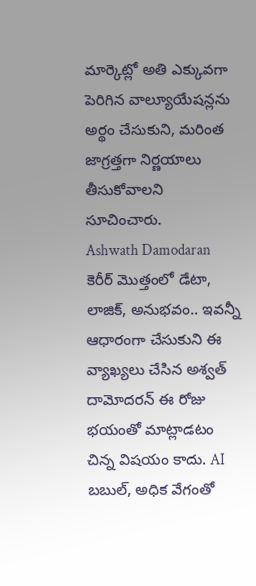మార్కెట్లో అతి ఎక్కువగా పెరిగిన వాల్యూయేషన్లను అర్థం చేసుకుని, మరింత జాగ్రత్తగా నిర్ణయాలు తీసుకోవాలని సూచించారు.
Ashwath Damodaran కెరీర్ మొత్తంలో డేటా, లాజిక్, అనుభవం.. ఇవన్నీ ఆధారంగా చేసుకుని ఈ వ్యాఖ్యలు చేసిన అశ్వత్ దామోదరన్ ఈ రోజు భయంతో మాట్లాడటం చిన్న విషయం కాదు. AI బబుల్, అధిక వేగంతో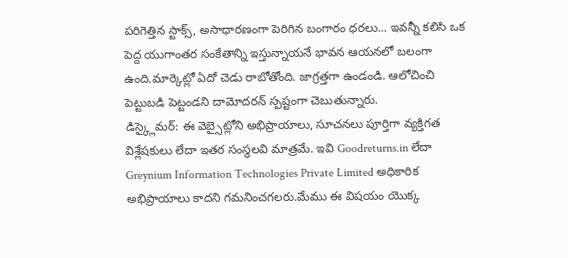పరిగెత్తిన స్టాక్స్, అసాధారణంగా పెరిగిన బంగారం ధరలు... ఇవన్నీ కలిసి ఒక పెద్ద యుగాంతర సంకేతాన్ని ఇస్తున్నాయనే భావన ఆయనలో బలంగా ఉంది.మార్కెట్లో ఏదో చెడు రాబోతోంది. జాగ్రత్తగా ఉండండి. ఆలోచించి పెట్టుబడి పెట్టండని దామోదరన్ స్పష్టంగా చెబుతున్నారు.
డిస్క్లైమర్: ఈ వెబ్సైట్లోని అభిప్రాయాలు, సూచనలు పూర్తిగా వ్యక్తిగత విశ్లేషకులు లేదా ఇతర సంస్థలవి మాత్రమే. ఇవి Goodreturns.in లేదా Greynium Information Technologies Private Limited అధికారిక అభిప్రాయాలు కాదని గమనించగలరు.మేము ఈ విషయం యొక్క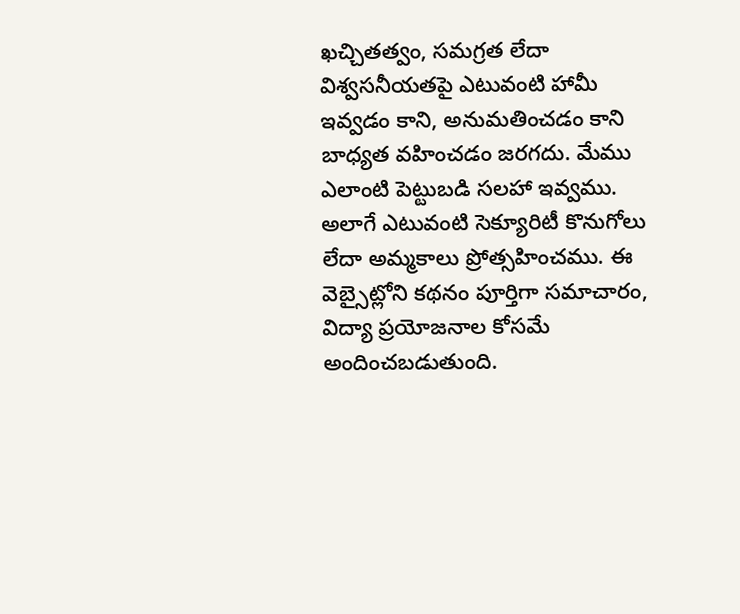ఖచ్చితత్వం, సమగ్రత లేదా విశ్వసనీయతపై ఎటువంటి హామీ ఇవ్వడం కాని, అనుమతించడం కాని బాధ్యత వహించడం జరగదు. మేము ఎలాంటి పెట్టుబడి సలహా ఇవ్వము. అలాగే ఎటువంటి సెక్యూరిటీ కొనుగోలు లేదా అమ్మకాలు ప్రోత్సహించము. ఈ వెబ్సైట్లోని కథనం పూర్తిగా సమాచారం, విద్యా ప్రయోజనాల కోసమే అందించబడుతుంది.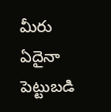మీరు ఏదైనా పెట్టుబడి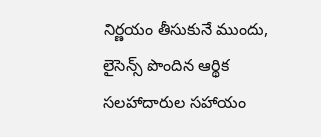నిర్ణయం తీసుకునే ముందు, లైసెన్స్ పొందిన ఆర్థిక సలహాదారుల సహాయం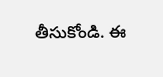తీసుకోండి. ఈ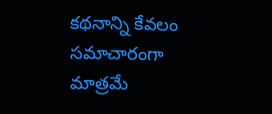కథనాన్ని కేవలం సమాచారంగా మాత్రమే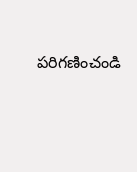పరిగణించండి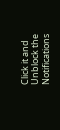Click it and Unblock the Notifications